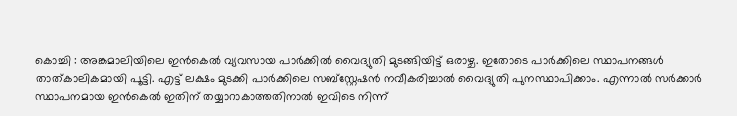കൊച്ചി : അങ്കമാലിയിലെ ഇൻകെൽ വ്യവസായ പാർക്കിൽ വൈദ്യുതി മുടങ്ങിയിട്ട് ഒരാഴ്ച. ഇതോടെ പാർക്കിലെ സ്ഥാപനങ്ങൾ താത്കാലികമായി പൂട്ടി. എട്ട് ലക്ഷം മുടക്കി പാർക്കിലെ സബ്സ്റ്റേഷൻ നവീകരിച്ചാൽ വൈദ്യുതി പുനസ്ഥാപിക്കാം. എന്നാൽ സർക്കാർ സ്ഥാപനമായ ഇൻകെൽ ഇതിന് തയ്യാറാകാത്തതിനാൽ ഇവിടെ നിന്ന്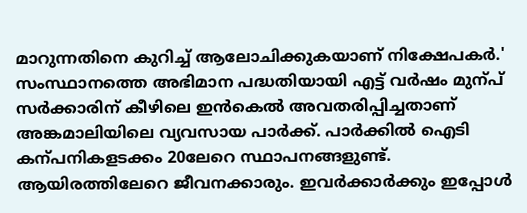മാറുന്നതിനെ കുറിച്ച് ആലോചിക്കുകയാണ് നിക്ഷേപകർ.'
സംസ്ഥാനത്തെ അഭിമാന പദ്ധതിയായി എട്ട് വർഷം മുന്പ് സർക്കാരിന് കീഴിലെ ഇൻകെൽ അവതരിപ്പിച്ചതാണ് അങ്കമാലിയിലെ വ്യവസായ പാർക്ക്. പാർക്കിൽ ഐടി കന്പനികളടക്കം 20ലേറെ സ്ഥാപനങ്ങളുണ്ട്. ആയിരത്തിലേറെ ജീവനക്കാരും. ഇവർക്കാർക്കും ഇപ്പോൾ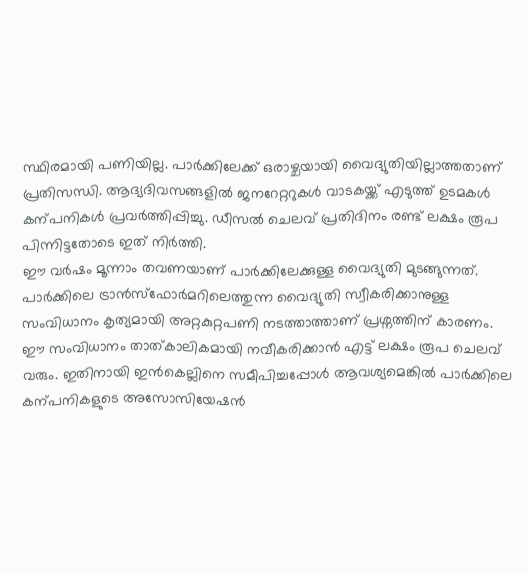സ്ഥിരമായി പണിയില്ല. പാർക്കിലേക്ക് ഒരാഴ്ചയായി വൈദ്യുതിയില്ലാത്തതാണ് പ്രതിസന്ധി. ആദ്യദിവസങ്ങളിൽ ജനറേറ്ററുകൾ വാടകയ്ക്ക് എടുത്ത് ഉടമകൾ കന്പനികൾ പ്രവർത്തിപ്പിച്ചു. ഡീസൽ ചെലവ് പ്രതിദിനം രണ്ട് ലക്ഷം രൂപ പിന്നിട്ടതോടെ ഇത് നിർത്തി.
ഈ വർഷം മൂന്നാം തവണയാണ് പാർക്കിലേക്കുള്ള വൈദ്യുതി മുടങ്ങുന്നത്. പാർക്കിലെ ട്രാൻസ്ഫോർമറിലെത്തുന്ന വൈദ്യുതി സ്വീകരിക്കാനുള്ള സംവിധാനം കൃത്യമായി അറ്റകുറ്റപണി നടത്താത്താണ് പ്രശ്നത്തിന് കാരണം. ഈ സംവിധാനം താത്കാലികമായി നവീകരിക്കാൻ എട്ട് ലക്ഷം രൂപ ചെലവ് വരും. ഇതിനായി ഇൻകെല്ലിനെ സമീപിച്ചപ്പോൾ ആവശ്യമെങ്കിൽ പാർക്കിലെ കന്പനികളുടെ അസോസിയേഷൻ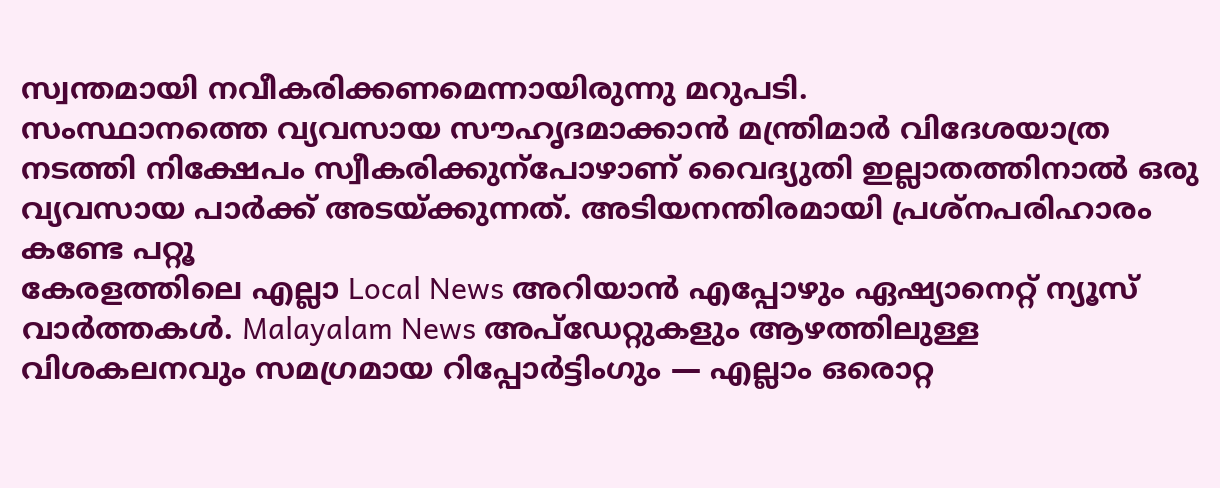സ്വന്തമായി നവീകരിക്കണമെന്നായിരുന്നു മറുപടി.
സംസ്ഥാനത്തെ വ്യവസായ സൗഹൃദമാക്കാൻ മന്ത്രിമാർ വിദേശയാത്ര നടത്തി നിക്ഷേപം സ്വീകരിക്കുന്പോഴാണ് വൈദ്യുതി ഇല്ലാതത്തിനാൽ ഒരു വ്യവസായ പാർക്ക് അടയ്ക്കുന്നത്. അടിയനന്തിരമായി പ്രശ്നപരിഹാരം കണ്ടേ പറ്റൂ
കേരളത്തിലെ എല്ലാ Local News അറിയാൻ എപ്പോഴും ഏഷ്യാനെറ്റ് ന്യൂസ് വാർത്തകൾ. Malayalam News അപ്ഡേറ്റുകളും ആഴത്തിലുള്ള വിശകലനവും സമഗ്രമായ റിപ്പോർട്ടിംഗും — എല്ലാം ഒരൊറ്റ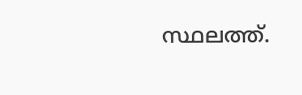സ്ഥലത്ത്.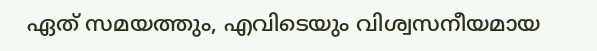ഏത് സമയത്തും, എവിടെയും വിശ്വസനീയമായ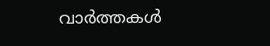വാർത്തകൾ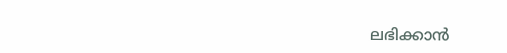ലഭിക്കാൻ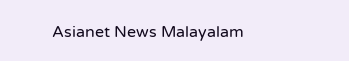Asianet News Malayalam